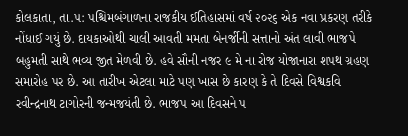કોલકાતા, તા.૫: પશ્ચિમબંગાળના રાજકીય ઈતિહાસમાં વર્ષ ૨૦૨૬ એક નવા પ્રકરણ તરીકે નોંધાઈ ગયું છે. દાયકાઓથી ચાલી આવતી મમતા બેનર્જીની સત્તાનો અંત લાવી ભાજપે બહુમતી સાથે ભવ્ય જીત મેળવી છે. હવે સૌની નજર ૯ મે ના રોજ યોજાનારા શપથ ગ્રહણ સમારોહ પર છે. આ તારીખ એટલા માટે પણ ખાસ છે કારણ કે તે દિવસે વિશ્વકવિ રવીન્દ્રનાથ ટાગોરની જન્મજયંતી છે. ભાજપ આ દિવસને પ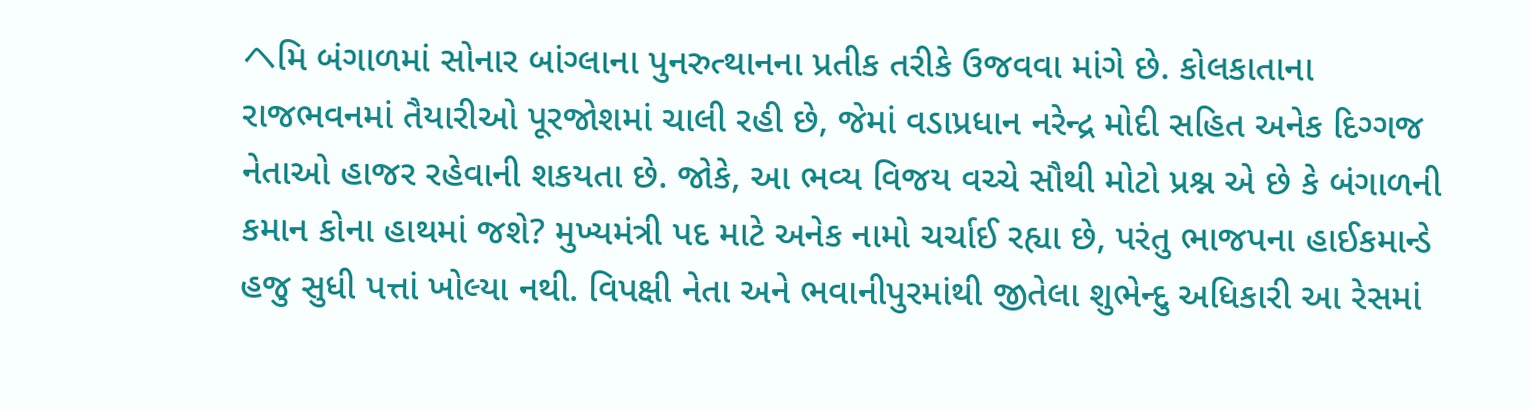ヘમિ બંગાળમાં સોનાર બાંગ્લાના પુનરુત્થાનના પ્રતીક તરીકે ઉજવવા માંગે છે. કોલકાતાના રાજભવનમાં તૈયારીઓ પૂરજોશમાં ચાલી રહી છે, જેમાં વડાપ્રધાન નરેન્દ્ર મોદી સહિત અનેક દિગ્ગજ નેતાઓ હાજર રહેવાની શકયતા છે. જોકે, આ ભવ્ય વિજય વચ્ચે સૌથી મોટો પ્રશ્ન એ છે કે બંગાળની કમાન કોના હાથમાં જશે? મુખ્યમંત્રી પદ માટે અનેક નામો ચર્ચાઈ રહ્યા છે, પરંતુ ભાજપના હાઈકમાન્ડે હજુ સુધી પત્તાં ખોલ્યા નથી. વિપક્ષી નેતા અને ભવાનીપુરમાંથી જીતેલા શુભેન્દુ અધિકારી આ રેસમાં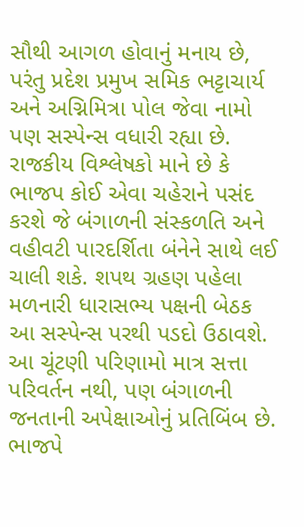સૌથી આગળ હોવાનું મનાય છે, પરંતુ પ્રદેશ પ્રમુખ સમિક ભટ્ટાચાર્ય અને અગ્નિમિત્રા પોલ જેવા નામો પણ સસ્પેન્સ વધારી રહ્યા છે. રાજકીય વિશ્લેષકો માને છે કે ભાજપ કોઈ એવા ચહેરાને પસંદ કરશે જે બંગાળની સંસ્કળતિ અને વહીવટી પારદર્શિતા બંનેને સાથે લઈ ચાલી શકે. શપથ ગ્રહણ પહેલા મળનારી ધારાસભ્ય પક્ષની બેઠક આ સસ્પેન્સ પરથી પડદો ઉઠાવશે. આ ચૂંટણી પરિણામો માત્ર સત્તા પરિવર્તન નથી, પણ બંગાળની જનતાની અપેક્ષાઓનું પ્રતિબિંબ છે. ભાજપે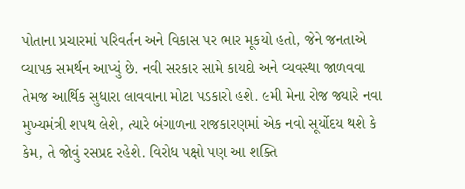પોતાના પ્રચારમાં પરિવર્તન અને વિકાસ પર ભાર મૂકયો હતો, જેને જનતાએ વ્યાપક સમર્થન આપ્યું છે. નવી સરકાર સામે કાયદો અને વ્યવસ્થા જાળવવા તેમજ આર્થિક સુધારા લાવવાના મોટા પડકારો હશે. ૯મી મેના રોજ જ્યારે નવા મુખ્યમંત્રી શપથ લેશે, ત્યારે બંગાળના રાજકારણમાં એક નવો સૂર્યોદય થશે કે કેમ, તે જોવું રસપ્રદ રહેશે. વિરોધ પક્ષો પણ આ શક્તિ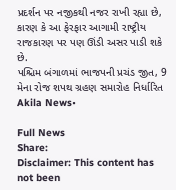પ્રદર્શન પર નજીકથી નજર રાખી રહ્યા છે, કારણ કે આ ફેરફાર આગામી રાષ્ટ્રીય રાજકારણ પર પણ ઊંડી અસર પાડી શકે છે.
પશ્ચિમ બંગાળમાં ભાજપની પ્રચંડ જીત, 9 મેના રોજ શપથ ગ્રહણ સમારોહ નિર્ધારિત
Akila News•

Full News
Share:
Disclaimer: This content has not been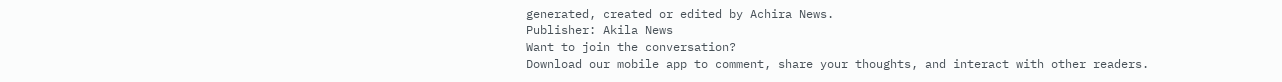generated, created or edited by Achira News.
Publisher: Akila News
Want to join the conversation?
Download our mobile app to comment, share your thoughts, and interact with other readers.